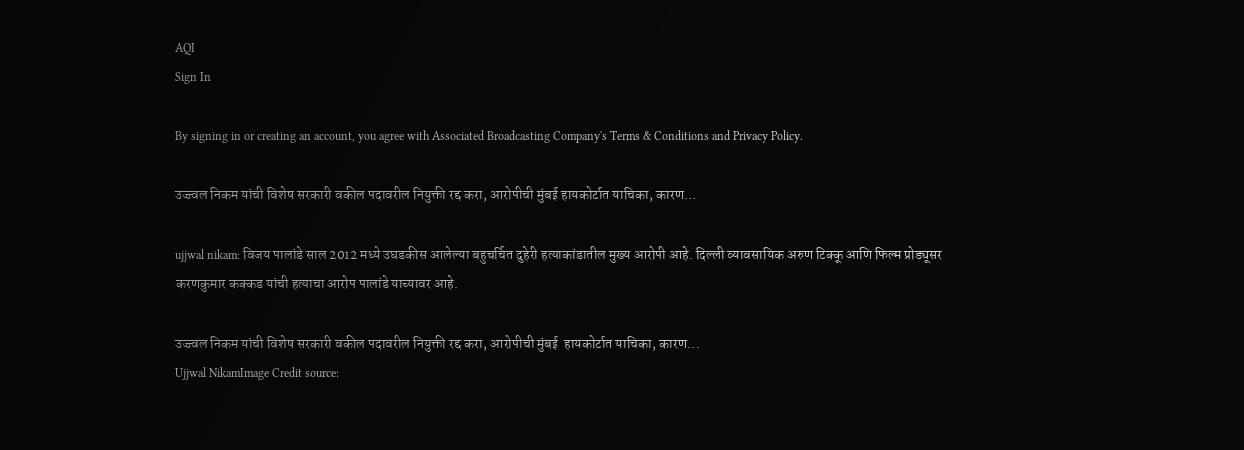AQI
Sign In

By signing in or creating an account, you agree with Associated Broadcasting Company's Terms & Conditions and Privacy Policy.

उज्ज्वल निकम यांची विशेष सरकारी वकील पदावरील नियुक्ती रद्द करा, आरोपीची मुंबई हायकोर्टात याचिका, कारण…

ujjwal nikam: विजय पालांडे साल 2012 मध्ये उघडकीस आलेल्या बहुचर्चित दुहेरी हत्याकांडातील मुख्य आरोपी आहे. दिल्ली व्यावसायिक अरुण टिक्कू आणि फिल्म प्रोड्यूसर करणकुमार कक्कड यांची हत्याचा आरोप पालांडे याच्यावर आहे.

उज्ज्वल निकम यांची विशेष सरकारी वकील पदावरील नियुक्ती रद्द करा, आरोपीची मुंबई  हायकोर्टात याचिका, कारण...
Ujjwal NikamImage Credit source: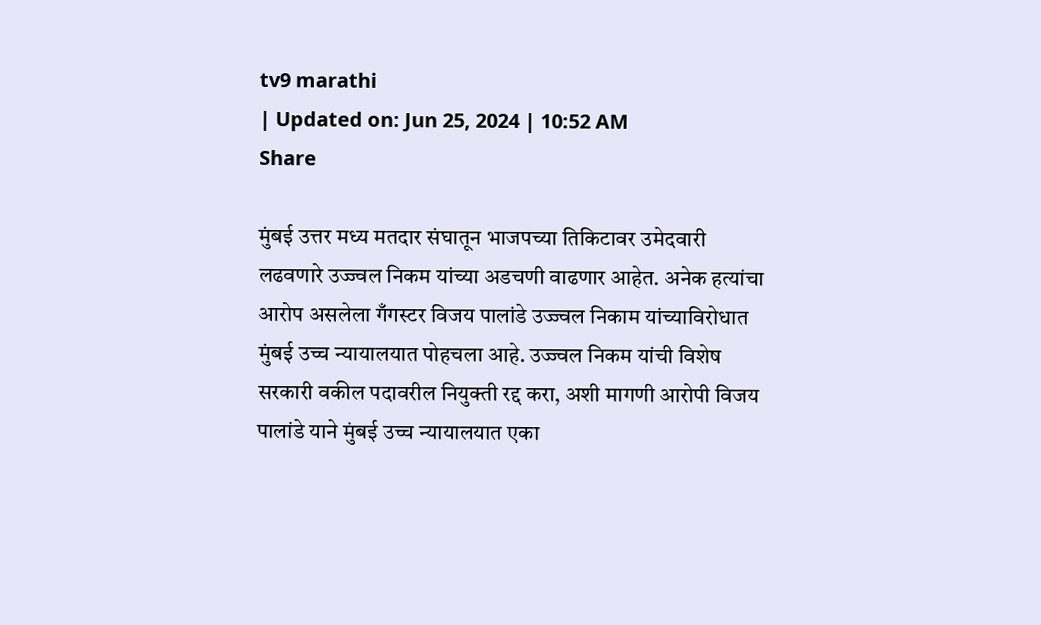tv9 marathi
| Updated on: Jun 25, 2024 | 10:52 AM
Share

मुंबई उत्तर मध्य मतदार संघातून भाजपच्या तिकिटावर उमेदवारी लढवणारे उज्ज्वल निकम यांच्या अडचणी वाढणार आहेत. अनेक हत्यांचा आरोप असलेला गँगस्टर विजय पालांडे उज्ज्वल निकाम यांच्याविरोधात मुंबई उच्च न्यायालयात पोहचला आहे. उज्ज्वल निकम यांची विशेष सरकारी वकील पदावरील नियुक्ती रद्द करा, अशी मागणी आरोपी विजय पालांडे याने मुंबई उच्च न्यायालयात एका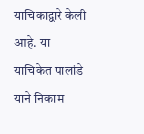याचिकाद्वारे केली आहे. या याचिकेत पालांडे याने निकाम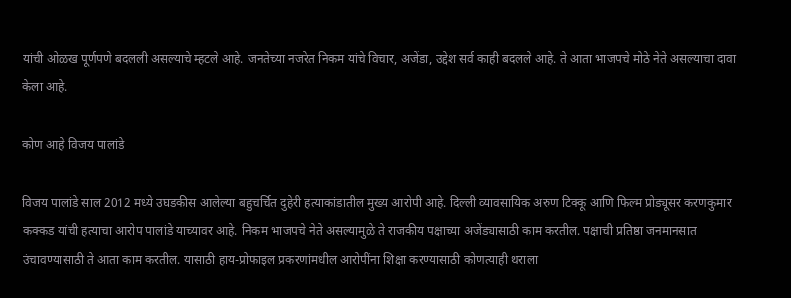यांची ओळख पूर्णपणे बदलली असल्याचे म्हटले आहे. जनतेच्या नजरेत निकम यांचे विचार, अजेंडा, उद्देश सर्व काही बदलले आहे. ते आता भाजपचे मोठे नेते असल्याचा दावा केला आहे.

कोण आहे विजय पालांडे

विजय पालांडे साल 2012 मध्ये उघडकीस आलेल्या बहुचर्चित दुहेरी हत्याकांडातील मुख्य आरोपी आहे. दिल्ली व्यावसायिक अरुण टिक्कू आणि फिल्म प्रोड्यूसर करणकुमार कक्कड यांची हत्याचा आरोप पालांडे याच्यावर आहे. निकम भाजपचे नेते असल्यामुळे ते राजकीय पक्षाच्या अजेंड्यासाठी काम करतील. पक्षाची प्रतिष्ठा जनमानसात उंचावण्यासाठी ते आता काम करतील. यासाठी हाय-प्रोफाइल प्रकरणांमधील आरोपींना शिक्षा करण्यासाठी कोणत्याही थराला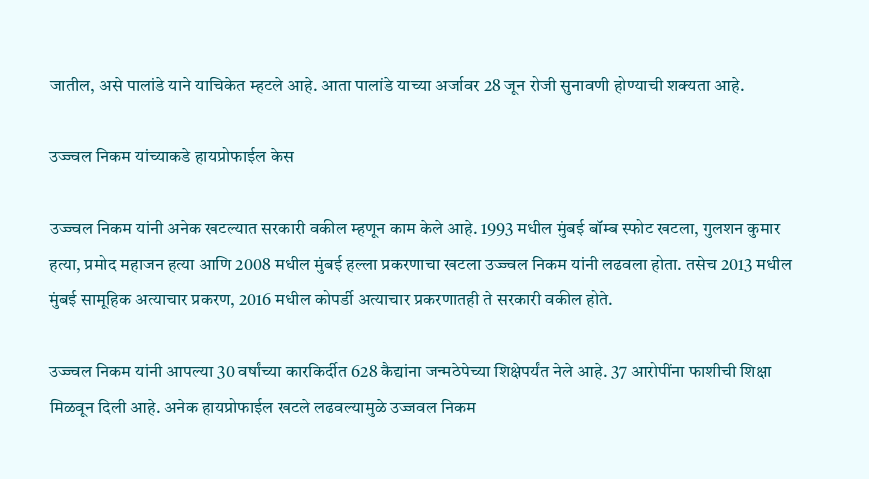जातील, असे पालांडे याने याचिकेत म्हटले आहे. आता पालांडे याच्या अर्जावर 28 जून रोजी सुनावणी होण्याची शक्यता आहे.

उज्ज्वल निकम यांच्याकडे हायप्रोफाईल केस

उज्ज्वल निकम यांनी अनेक खटल्यात सरकारी वकील म्हणून काम केले आहे. 1993 मधील मुंबई बॉम्ब स्फोट खटला, गुलशन कुमार हत्या, प्रमोद महाजन हत्या आणि 2008 मधील मुंबई हल्ला प्रकरणाचा खटला उज्ज्वल निकम यांनी लढवला होता. तसेच 2013 मधील मुंबई सामूहिक अत्याचार प्रकरण, 2016 मधील कोपर्डी अत्याचार प्रकरणातही ते सरकारी वकील होते.

उज्ज्वल निकम यांनी आपल्या 30 वर्षांच्या कारकिर्दीत 628 कैद्यांना जन्मठेपेच्या शिक्षेपर्यंत नेले आहे. 37 आरोपींना फाशीची शिक्षा मिळवून दिली आहे. अनेक हायप्रोफाईल खटले लढवल्यामुळे उज्जवल निकम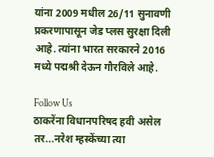यांना 2009 मधील 26/11 सुनावणी प्रकरणापासून जेड प्लस सुरक्षा दिली आहे. त्यांना भारत सरकारने 2016 मध्ये पद्मश्री देऊन गौरविले आहे.

Follow Us
ठाकरेंना विधानपरिषद हवी असेल तर...नरेश म्हस्केंच्या त्या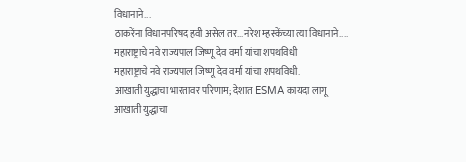विधानाने...
ठाकरेंना विधानपरिषद हवी असेल तर...नरेश म्हस्केंच्या त्या विधानाने....
महाराष्ट्राचे नवे राज्यपाल जिष्णू देव वर्मा यांचा शपथविधी
महाराष्ट्राचे नवे राज्यपाल जिष्णू देव वर्मा यांचा शपथविधी.
आखाती युद्धाचा भारतावर परिणाम; देशात ESMA कायदा लागू
आखाती युद्धाचा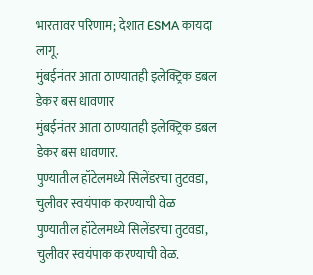भारतावर परिणाम; देशात ESMA कायदा लागू.
मुंबईनंतर आता ठाण्यातही इलेक्ट्रिक डबल डेकर बस धावणार
मुंबईनंतर आता ठाण्यातही इलेक्ट्रिक डबल डेकर बस धावणार.
पुण्यातील हॉटेलमध्ये सिलेंडरचा तुटवडा, चुलीवर स्वयंपाक करण्याची वेळ
पुण्यातील हॉटेलमध्ये सिलेंडरचा तुटवडा, चुलीवर स्वयंपाक करण्याची वेळ.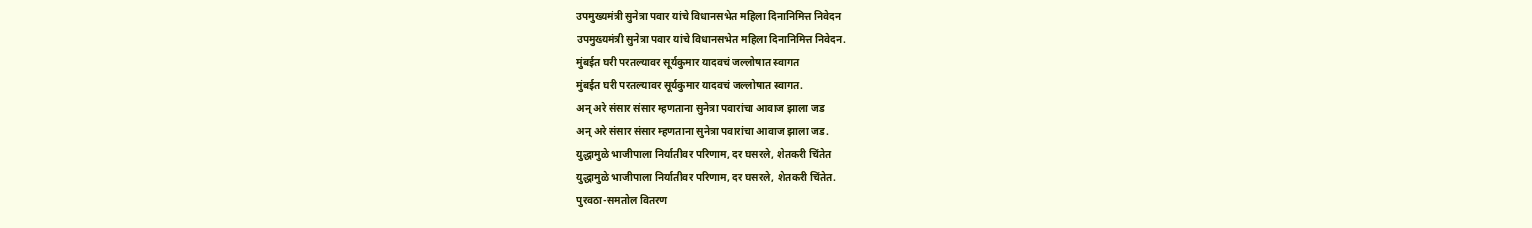उपमुख्यमंत्री सुनेत्रा पवार यांचे विधानसभेत महिला दिनानिमित्त निवेदन
उपमुख्यमंत्री सुनेत्रा पवार यांचे विधानसभेत महिला दिनानिमित्त निवेदन.
मुंबईत घरी परतल्यावर सूर्यकुमार यादवचं जल्लोषात स्वागत
मुंबईत घरी परतल्यावर सूर्यकुमार यादवचं जल्लोषात स्वागत.
अन् अरे संसार संसार म्हणताना सुनेत्रा पवारांचा आवाज झाला जड
अन् अरे संसार संसार म्हणताना सुनेत्रा पवारांचा आवाज झाला जड.
युद्धामुळे भाजीपाला निर्यातीवर परिणाम, दर घसरले, शेतकरी चिंतेत
युद्धामुळे भाजीपाला निर्यातीवर परिणाम, दर घसरले, शेतकरी चिंतेत.
पुरवठा-समतोल वितरण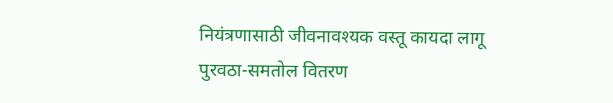नियंत्रणासाठी जीवनावश्यक वस्तू कायदा लागू
पुरवठा-समतोल वितरण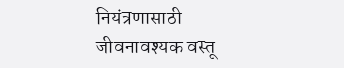नियंत्रणासाठी जीवनावश्यक वस्तू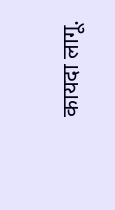कायदा लागू.